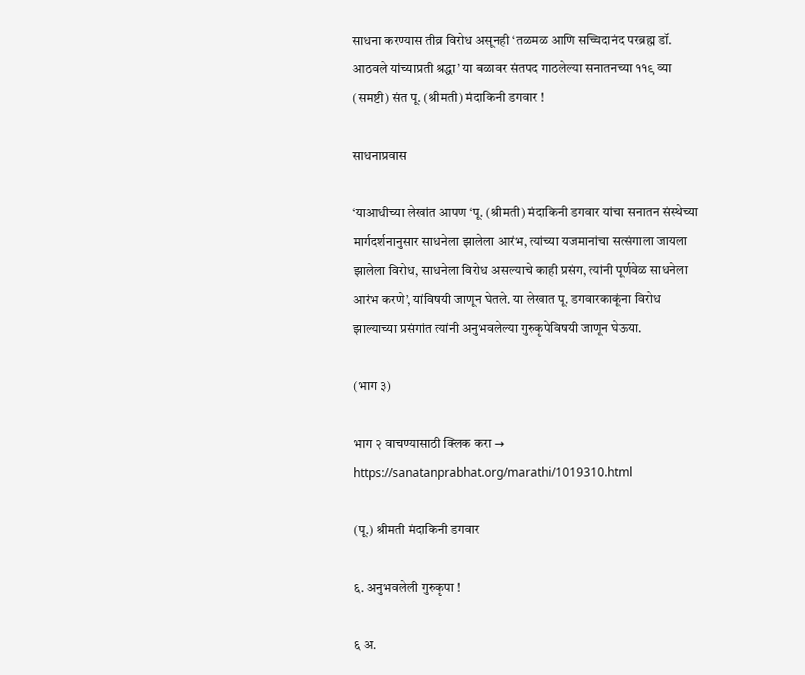साधना करण्यास तीव्र विरोध असूनही ‘तळमळ आणि सच्चिदानंद परब्रह्म डॉ. आठवले यांच्याप्रती श्रद्धा’ या बळावर संतपद गाठलेल्या सनातनच्या ११९ व्या (समष्टी) संत पू. (श्रीमती) मंदाकिनी डगवार !

साधनाप्रवास

‘याआधीच्या लेखांत आपण ‘पू. (श्रीमती) मंदाकिनी डगवार यांचा सनातन संस्थेच्या मार्गदर्शनानुसार साधनेला झालेला आरंभ, त्यांच्या यजमानांचा सत्संगाला जायला झालेला विरोध, साधनेला विरोध असल्याचे काही प्रसंग, त्यांनी पूर्णवेळ साधनेला आरंभ करणे’, यांविषयी जाणून घेतले. या लेखात पू. डगवारकाकूंना विरोध झाल्याच्या प्रसंगांत त्यांनी अनुभवलेल्या गुरुकृपेविषयी जाणून घेऊया.

(भाग ३)

भाग २ वाचण्यासाठी क्लिक करा → https://sanatanprabhat.org/marathi/1019310.html

(पू.) श्रीमती मंदाकिनी डगवार

६. अनुभवलेली गुरुकृपा !

६ अ.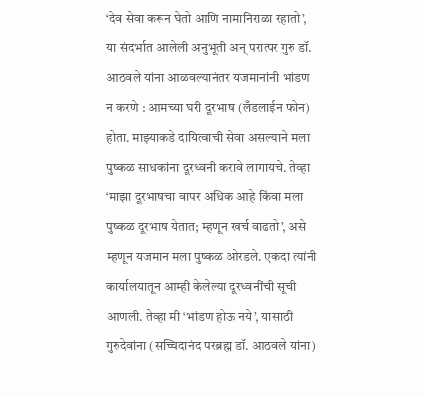‘देव सेवा करून घेतो आणि नामानिराळा रहातो’, या संदर्भात आलेली अनुभूती अन् परात्पर गुरु डॉ. आठवले यांना आळवल्यानंतर यजमानांनी भांडण न करणे : आमच्या घरी दूरभाष (लँडलाईन फोन) होता. माझ्याकडे दायित्वाची सेवा असल्याने मला पुष्कळ साधकांना दूरध्वनी करावे लागायचे. तेव्हा ‘माझा दूरभाषचा वापर अधिक आहे किंवा मला पुष्कळ दूरभाष येतात; म्हणून खर्च वाढतो’, असे म्हणून यजमान मला पुष्कळ ओरडले. एकदा त्यांनी कार्यालयातून आम्ही केलेल्या दूरध्वनींची सूची आणली. तेव्हा मी ‘भांडण होऊ नये’, यासाठी गुरुदेवांना (सच्चिदानंद परब्रह्म डॉ. आठवले यांना)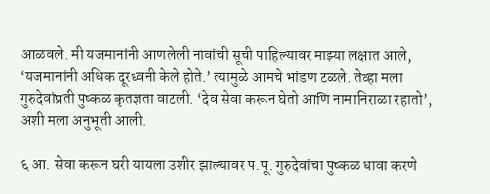आळवले. मी यजमानांनी आणलेली नावांची सूची पाहिल्यावर माझ्या लक्षात आले, ‘यजमानांनी अधिक दूरध्वनी केले होते.’ त्यामुळे आमचे भांडण टळले. तेव्हा मला गुरुदेवांप्रती पुष्कळ कृतज्ञता वाटली. ‘देव सेवा करून घेतो आणि नामानिराळा रहातो’, अशी मला अनुभूती आली.

६ आ. सेवा करून घरी यायला उशीर झाल्यावर प.पू. गुरुदेवांचा पुष्कळ धावा करणे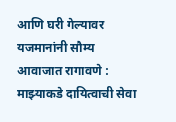आणि घरी गेल्यावर यजमानांनी सौम्य आवाजात रागावणे : माझ्याकडे दायित्वाची सेवा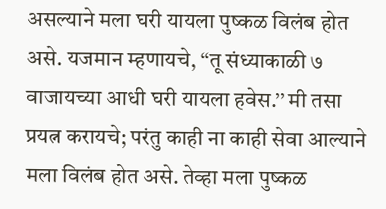असल्याने मला घरी यायला पुष्कळ विलंब होत असे. यजमान म्हणायचे, ‘‘तू संध्याकाळी ७ वाजायच्या आधी घरी यायला हवेस.’’ मी तसा प्रयत्न करायचे; परंतु काही ना काही सेवा आल्याने मला विलंब होत असे. तेव्हा मला पुष्कळ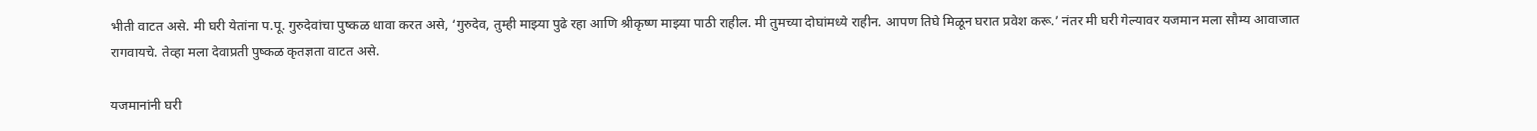भीती वाटत असे. मी घरी येतांना प.पू. गुरुदेवांचा पुष्कळ धावा करत असे, ‘गुरुदेव, तुम्ही माझ्या पुढे रहा आणि श्रीकृष्ण माझ्या पाठी राहील. मी तुमच्या दोघांमध्ये राहीन. आपण तिघे मिळून घरात प्रवेश करू.’ नंतर मी घरी गेल्यावर यजमान मला सौम्य आवाजात रागवायचे. तेव्हा मला देवाप्रती पुष्कळ कृतज्ञता वाटत असे.

यजमानांनी घरी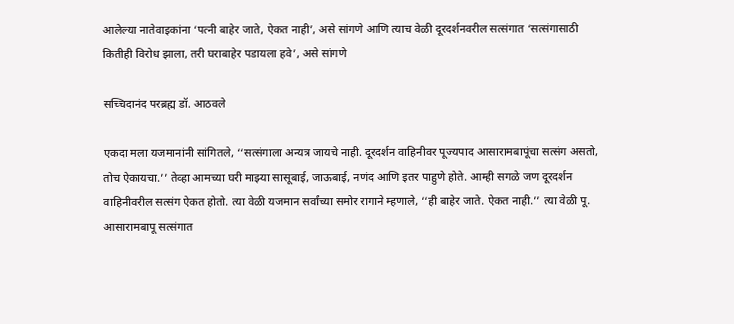आलेल्या नातेवाइकांना ‘पत्नी बाहेर जाते, ऐकत नाही’, असे सांगणे आणि त्याच वेळी दूरदर्शनवरील सत्संगात ‘सत्संगासाठी कितीही विरोध झाला, तरी घराबाहेर पडायला हवे’, असे सांगणे

सच्चिदानंद परब्रह्म डॉ. आठवले

एकदा मला यजमानांनी सांगितले, ‘‘सत्संगाला अन्यत्र जायचे नाही. दूरदर्शन वाहिनीवर पूज्यपाद आसारामबापूंचा सत्संग असतो, तोच ऐकायचा.’’ तेव्हा आमच्या घरी माझ्या सासूबाई, जाऊबाई, नणंद आणि इतर पाहुणे होते. आम्ही सगळे जण दूरदर्शन वाहिनीवरील सत्संग ऐकत होतो. त्या वेळी यजमान सर्वांच्या समोर रागाने म्हणाले, ‘‘ही बाहेर जाते. ऐकत नाही.’’ त्या वेळी पू. आसारामबापू सत्संगात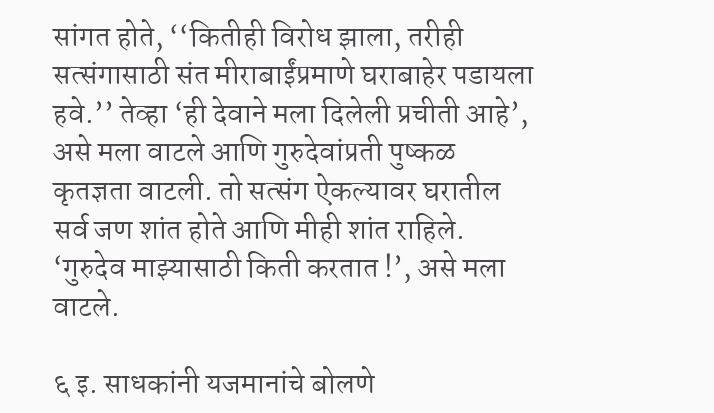सांगत होते, ‘‘कितीही विरोध झाला, तरीही सत्संगासाठी संत मीराबाईंप्रमाणे घराबाहेर पडायला हवे.’’ तेव्हा ‘ही देवाने मला दिलेली प्रचीती आहे’, असे मला वाटले आणि गुरुदेवांप्रती पुष्कळ कृतज्ञता वाटली. तो सत्संग ऐकल्यावर घरातील सर्व जण शांत होते आणि मीही शांत राहिले. ‘गुरुदेव माझ्यासाठी किती करतात !’, असे मला वाटले.

६ इ. साधकांनी यजमानांचे बोलणे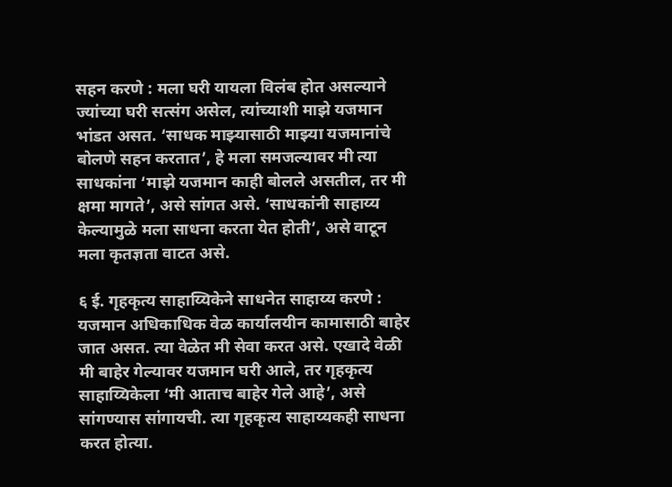सहन करणे : मला घरी यायला विलंब होत असल्याने ज्यांच्या घरी सत्संग असेल, त्यांच्याशी माझे यजमान भांडत असत. ‘साधक माझ्यासाठी माझ्या यजमानांचे बोलणे सहन करतात’, हे मला समजल्यावर मी त्या साधकांना ‘माझे यजमान काही बोलले असतील, तर मी क्षमा मागते’, असे सांगत असे. ‘साधकांनी साहाय्य केल्यामुळे मला साधना करता येत होती’, असे वाटून मला कृतज्ञता वाटत असे.

६ ई. गृहकृत्य साहाय्यिकेने साधनेत साहाय्य करणे : यजमान अधिकाधिक वेळ कार्यालयीन कामासाठी बाहेर जात असत. त्या वेळेत मी सेवा करत असे. एखादे वेळी मी बाहेर गेल्यावर यजमान घरी आले, तर गृहकृत्य साहाय्यिकेला ‘मी आताच बाहेर गेले आहे’, असे सांगण्यास सांगायची. त्या गृहकृत्य साहाय्यकही साधना करत होत्या.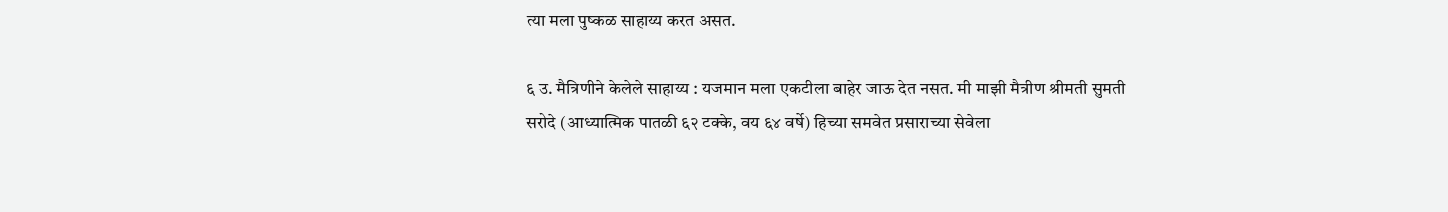त्या मला पुष्कळ साहाय्य करत असत.

६ उ. मैत्रिणीने केलेले साहाय्य : यजमान मला एकटीला बाहेर जाऊ देत नसत. मी माझी मैत्रीण श्रीमती सुमती सरोदे (आध्यात्मिक पातळी ६२ टक्के, वय ६४ वर्षे) हिच्या समवेत प्रसाराच्या सेवेला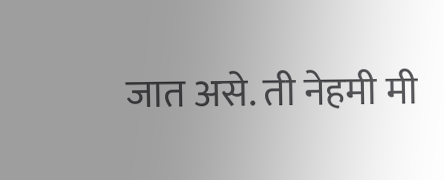जात असे. ती नेहमी मी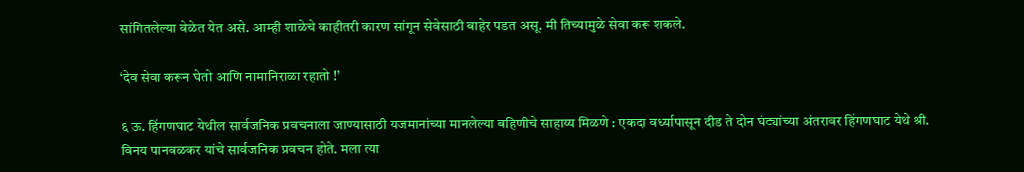सांगितलेल्या वेळेत येत असे. आम्ही शाळेचे काहीतरी कारण सांगून सेवेसाठी बाहेर पडत असू. मी तिच्यामुळे सेवा करू शकले.

‘देव सेवा करून घेतो आणि नामानिराळा रहातो !’

६ ऊ. हिंगणघाट येथील सार्वजनिक प्रवचनाला जाण्यासाठी यजमानांच्या मानलेल्या बहिणीचे साहाय्य मिळणे : एकदा वर्ध्यापासून दीड ते दोन घंट्यांच्या अंतरावर हिंगणघाट येथे श्री. विनय पानवळकर यांचे सार्वजनिक प्रवचन होते. मला त्या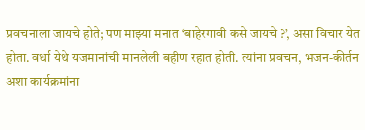प्रवचनाला जायचे होते; पण माझ्या मनात ‘बाहेरगावी कसे जायचे ?’, असा विचार येत होता. वर्धा येथे यजमानांची मानलेली बहीण रहात होती. त्यांना प्रवचन, भजन-कीर्तन अशा कार्यक्रमांना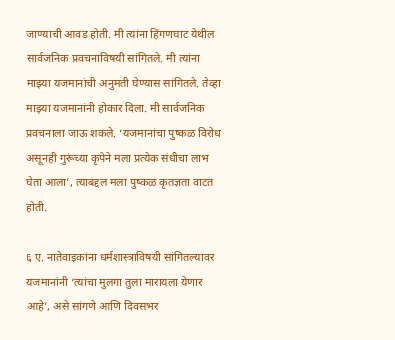जाण्याची आवड होती. मी त्यांना हिंगणघाट येथील सार्वजनिक प्रवचनाविषयी सांगितले. मी त्यांना माझ्या यजमानांची अनुमती घेण्यास सांगितले. तेव्हा माझ्या यजमानांनी होकार दिला. मी सार्वजनिक प्रवचनाला जाऊ शकले. ‘यजमानांचा पुष्कळ विरोध असूनही गुरूंच्या कृपेने मला प्रत्येक संधीचा लाभ घेता आला’, त्याबद्दल मला पुष्कळ कृतज्ञता वाटत होती.

६ ए. नातेवाइकांना धर्मशास्त्राविषयी सांगितल्यावर यजमानांनी ‘त्यांचा मुलगा तुला मारायला येणार आहे’, असे सांगणे आणि दिवसभर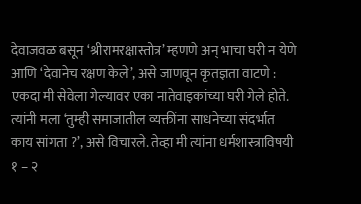देवाजवळ बसून ‘श्रीरामरक्षास्तोत्र’ म्हणणे अन् भाचा घरी न येणे आणि ‘देवानेच रक्षण केले’, असे जाणवून कृतज्ञता वाटणे : एकदा मी सेवेला गेल्यावर एका नातेवाइकांच्या घरी गेले होते. त्यांनी मला ‘तुम्ही समाजातील व्यक्तींना साधनेच्या संदर्भात काय सांगता ?’, असे विचारले. तेव्हा मी त्यांना धर्मशास्त्राविषयी १ – २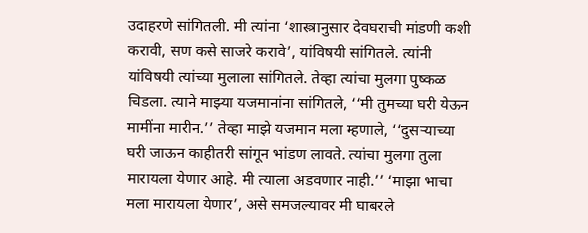उदाहरणे सांगितली. मी त्यांना ‘शास्त्रानुसार देवघराची मांडणी कशी करावी, सण कसे साजरे करावे’, यांविषयी सांगितले. त्यांनी यांविषयी त्यांच्या मुलाला सांगितले. तेव्हा त्यांचा मुलगा पुष्कळ चिडला. त्याने माझ्या यजमानांना सांगितले, ‘‘मी तुमच्या घरी येऊन मामींना मारीन.’’ तेव्हा माझे यजमान मला म्हणाले, ‘‘दुसर्‍याच्या घरी जाऊन काहीतरी सांगून भांडण लावते. त्यांचा मुलगा तुला मारायला येणार आहे. मी त्याला अडवणार नाही.’’ ‘माझा भाचा मला मारायला येणार’, असे समजल्यावर मी घाबरले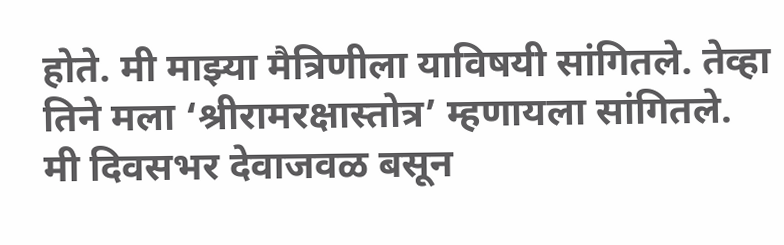होते. मी माझ्या मैत्रिणीला याविषयी सांगितले. तेव्हा तिने मला ‘श्रीरामरक्षास्तोत्र’ म्हणायला सांगितले. मी दिवसभर देवाजवळ बसून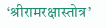‘श्रीरामरक्षास्तोत्र’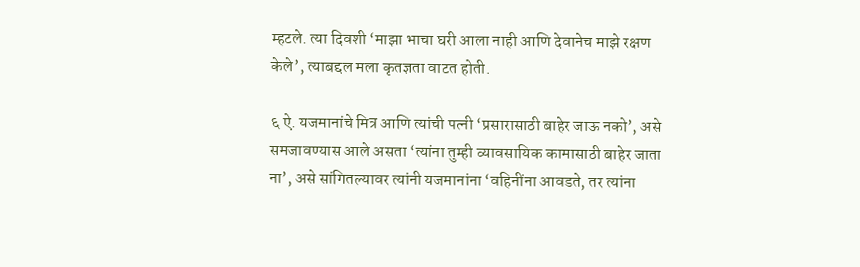म्हटले. त्या दिवशी ‘माझा भाचा घरी आला नाही आणि देवानेच माझे रक्षण केले’, त्याबद्दल मला कृतज्ञता वाटत होती.

६ ऐ. यजमानांचे मित्र आणि त्यांची पत्नी ‘प्रसारासाठी बाहेर जाऊ नको’, असे समजावण्यास आले असता ‘त्यांना तुम्ही व्यावसायिक कामासाठी बाहेर जाता ना’, असे सांगितल्यावर त्यांनी यजमानांना ‘वहिनींना आवडते, तर त्यांना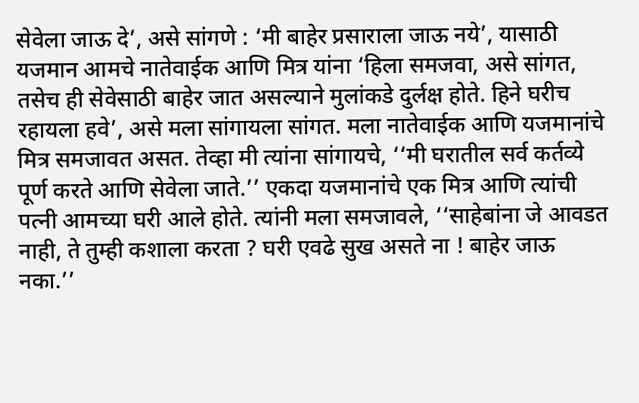सेवेला जाऊ दे’, असे सांगणे : ‘मी बाहेर प्रसाराला जाऊ नये’, यासाठी यजमान आमचे नातेवाईक आणि मित्र यांना ‘हिला समजवा, असे सांगत, तसेच ही सेवेसाठी बाहेर जात असल्याने मुलांकडे दुर्लक्ष होते. हिने घरीच रहायला हवे’, असे मला सांगायला सांगत. मला नातेवाईक आणि यजमानांचे मित्र समजावत असत. तेव्हा मी त्यांना सांगायचे, ‘‘मी घरातील सर्व कर्तव्ये पूर्ण करते आणि सेवेला जाते.’’ एकदा यजमानांचे एक मित्र आणि त्यांची पत्नी आमच्या घरी आले होते. त्यांनी मला समजावले, ‘‘साहेबांना जे आवडत नाही, ते तुम्ही कशाला करता ? घरी एवढे सुख असते ना ! बाहेर जाऊ नका.’’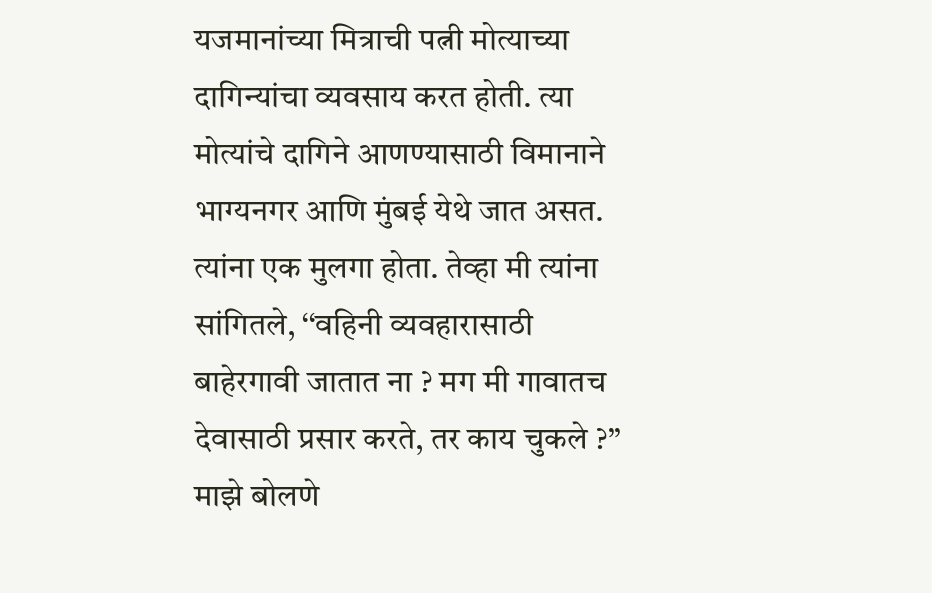यजमानांच्या मित्राची पत्नी मोत्याच्या दागिन्यांचा व्यवसाय करत होती. त्या मोत्यांचे दागिने आणण्यासाठी विमानाने भाग्यनगर आणि मुंबई येथे जात असत. त्यांना एक मुलगा होता. तेव्हा मी त्यांना सांगितले, ‘‘वहिनी व्यवहारासाठी बाहेरगावी जातात ना ? मग मी गावातच देवासाठी प्रसार करते, तर काय चुकले ?’’ माझे बोलणे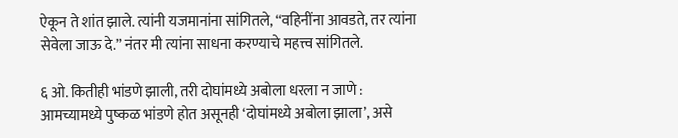ऐकून ते शांत झाले. त्यांनी यजमानांना सांगितले, ‘‘वहिनींना आवडते, तर त्यांना सेवेला जाऊ दे.’’ नंतर मी त्यांना साधना करण्याचे महत्त्व सांगितले.

६ ओ. कितीही भांडणे झाली, तरी दोघांमध्ये अबोला धरला न जाणे : आमच्यामध्ये पुष्कळ भांडणे होत असूनही ‘दोघांमध्ये अबोला झाला’, असे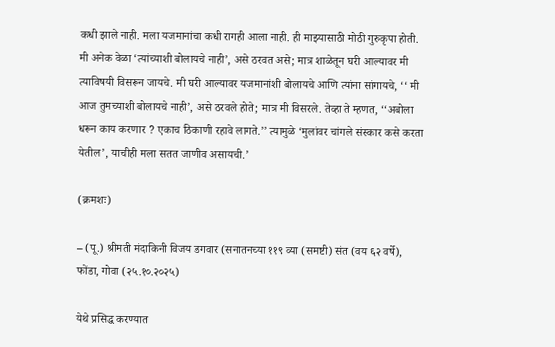कधी झाले नाही. मला यजमानांचा कधी रागही आला नाही. ही माझ्यासाठी मोठी गुरुकृपा होती. मी अनेक वेळा ‘त्यांच्याशी बोलायचे नाही’, असे ठरवत असे; मात्र शाळेतून घरी आल्यावर मी त्याविषयी विसरून जायचे. मी घरी आल्यावर यजमानांशी बोलायचे आणि त्यांना सांगायचे, ‘‘ मी आज तुमच्याशी बोलायचे नाही’, असे ठरवले होते; मात्र मी विसरले. तेव्हा ते म्हणत, ‘‘अबोला धरून काय करणार ? एकाच ठिकाणी रहावे लागते.’’ त्यामुळे ‘मुलांवर चांगले संस्कार कसे करता येतील’, याचीही मला सतत जाणीव असायची.’

(क्रमशः)

– (पू.) श्रीमती मंदाकिनी विजय डगवार (सनातनच्या ११९ व्या (समष्टी) संत (वय ६२ वर्षे), फोंडा, गोवा (२५.१०.२०२५)

येथे प्रसिद्ध करण्यात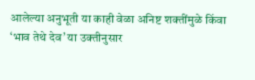आलेल्या अनुभूती या काही वेळा अनिष्ट शक्तींमुळे किंवा ‘भाव तेथे देव’ या उक्तीनुसार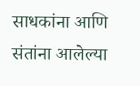साधकांना आणि संतांना आलेल्या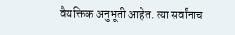वैयक्तिक अनुभूती आहेत. त्या सर्वांनाच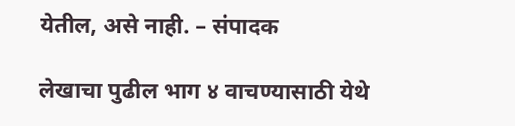येतील, असे नाही. – संपादक

लेखाचा पुढील भाग ४ वाचण्यासाठी येथे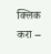क्लिक करा –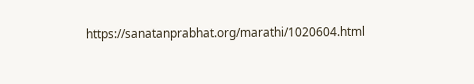https://sanatanprabhat.org/marathi/1020604.html